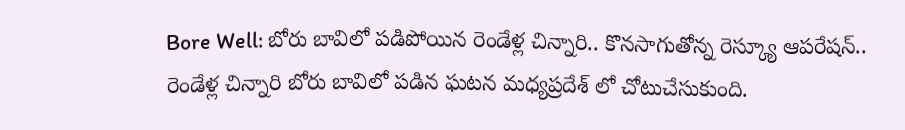Bore Well: బోరు బావిలో పడిపోయిన రెండేళ్ల చిన్నారి.. కొనసాగుతోన్న రెస్క్యూ ఆపరేషన్..
రెండేళ్ల చిన్నారి బోరు బావిలో పడిన ఘటన మధ్యప్రదేశ్ లో చోటుచేసుకుంది.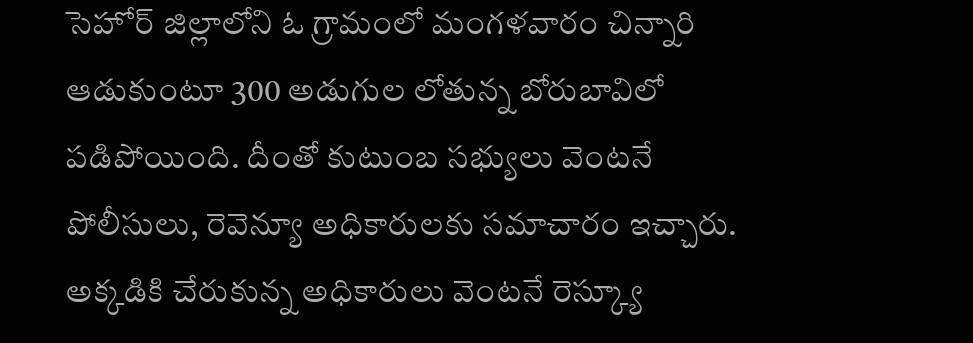సెహోర్ జిల్లాలోని ఓ గ్రామంలో మంగళవారం చిన్నారి ఆడుకుంటూ 300 అడుగుల లోతున్న బోరుబావిలో పడిపోయింది. దీంతో కుటుంబ సభ్యులు వెంటనే పోలీసులు, రెవెన్యూ అధికారులకు సమాచారం ఇచ్చారు. అక్కడికి చేరుకున్న అధికారులు వెంటనే రెస్క్యూ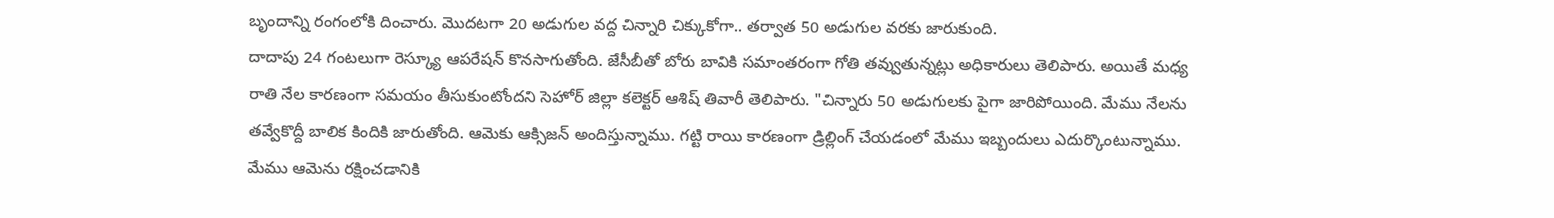బృందాన్ని రంగంలోకి దించారు. మొదటగా 20 అడుగుల వద్ద చిన్నారి చిక్కుకోగా.. తర్వాత 50 అడుగుల వరకు జారుకుంది.
దాదాపు 24 గంటలుగా రెస్క్యూ ఆపరేషన్ కొనసాగుతోంది. జేసీబీతో బోరు బావికి సమాంతరంగా గోతి తవ్వుతున్నట్లు అధికారులు తెలిపారు. అయితే మధ్య రాతి నేల కారణంగా సమయం తీసుకుంటోందని సెహోర్ జిల్లా కలెక్టర్ ఆశిష్ తివారీ తెలిపారు. "చిన్నారు 50 అడుగులకు పైగా జారిపోయింది. మేము నేలను తవ్వేకొద్దీ బాలిక కిందికి జారుతోంది. ఆమెకు ఆక్సిజన్ అందిస్తున్నాము. గట్టి రాయి కారణంగా డ్రిల్లింగ్ చేయడంలో మేము ఇబ్బందులు ఎదుర్కొంటున్నాము. మేము ఆమెను రక్షించడానికి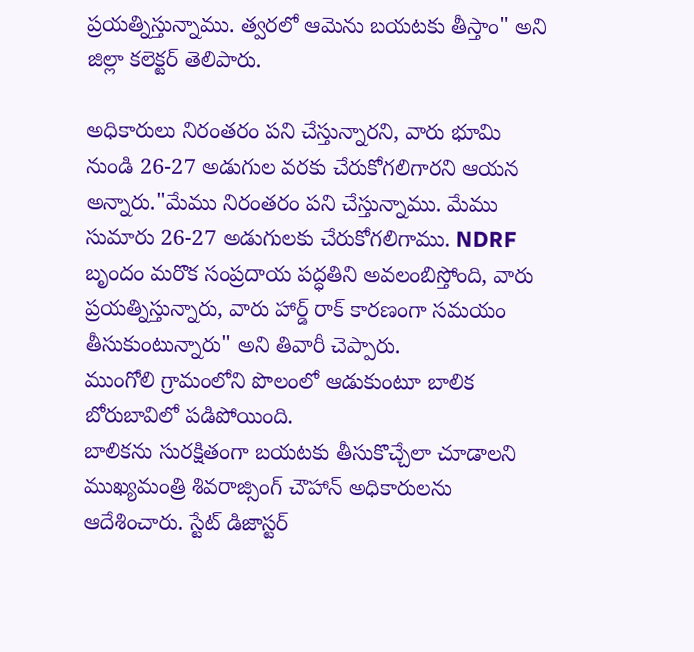ప్రయత్నిస్తున్నాము. త్వరలో ఆమెను బయటకు తీస్తాం" అని జిల్లా కలెక్టర్ తెలిపారు.

అధికారులు నిరంతరం పని చేస్తున్నారని, వారు భూమి నుండి 26-27 అడుగుల వరకు చేరుకోగలిగారని ఆయన అన్నారు."మేము నిరంతరం పని చేస్తున్నాము. మేము సుమారు 26-27 అడుగులకు చేరుకోగలిగాము. NDRF బృందం మరొక సంప్రదాయ పద్ధతిని అవలంబిస్తోంది, వారు ప్రయత్నిస్తున్నారు, వారు హార్డ్ రాక్ కారణంగా సమయం తీసుకుంటున్నారు" అని తివారీ చెప్పారు.
ముంగోలి గ్రామంలోని పొలంలో ఆడుకుంటూ బాలిక బోరుబావిలో పడిపోయింది.
బాలికను సురక్షితంగా బయటకు తీసుకొచ్చేలా చూడాలని ముఖ్యమంత్రి శివరాజ్సింగ్ చౌహాన్ అధికారులను ఆదేశించారు. స్టేట్ డిజాస్టర్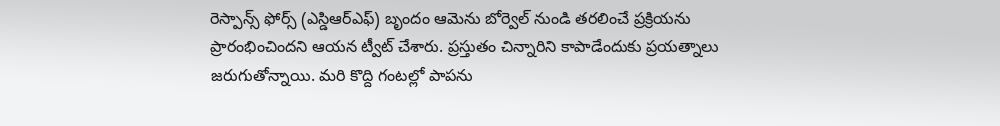రెస్పాన్స్ ఫోర్స్ (ఎస్డిఆర్ఎఫ్) బృందం ఆమెను బోర్వెల్ నుండి తరలించే ప్రక్రియను ప్రారంభించిందని ఆయన ట్వీట్ చేశారు. ప్రస్తుతం చిన్నారిని కాపాడేందుకు ప్రయత్నాలు జరుగుతోన్నాయి. మరి కొద్ది గంటల్లో పాపను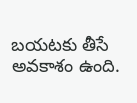బయటకు తీసే అవకాశం ఉంది.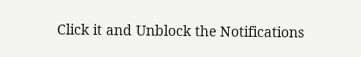Click it and Unblock the Notifications